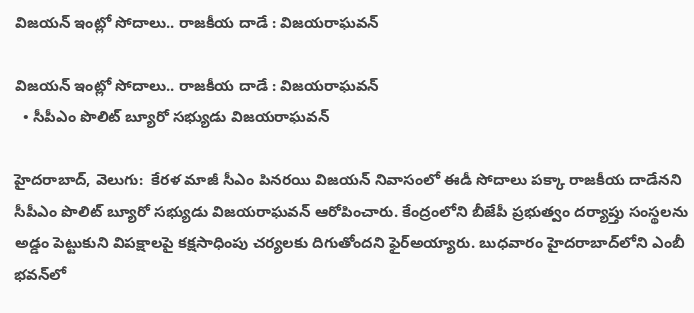విజయన్‌ ఇంట్లో సోదాలు.. రాజకీయ దాడే : విజయరాఘవన్‌

విజయన్‌ ఇంట్లో సోదాలు.. రాజకీయ దాడే : విజయరాఘవన్‌
  • సీపీఎం పొలిట్‌ బ్యూరో సభ్యుడు విజయరాఘవన్‌

హైదరాబాద్, వెలుగు:  కేరళ మాజీ సీఎం పినరయి విజయన్‌ నివాసంలో ఈడీ సోదాలు పక్కా రాజకీయ దాడేనని సీపీఎం పొలిట్‌ బ్యూరో సభ్యుడు విజయరాఘవన్‌ ఆరోపించారు. కేంద్రంలోని బీజేపీ ప్రభుత్వం దర్యాప్తు సంస్థలను అడ్డం పెట్టుకుని విపక్షాలపై కక్షసాధింపు చర్యలకు దిగుతోందని ఫైర్అయ్యారు. బుధవారం హైదరాబాద్‌లోని ఎంబీ భవన్‌లో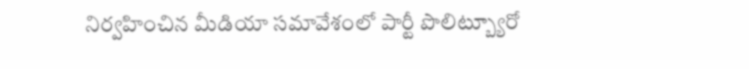నిర్వహించిన మీడియా సమావేశంలో పార్టీ పొలిట్బ్యూరో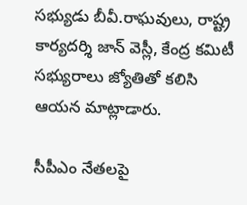సభ్యుడు బీవీ.రాఘవులు, రాష్ట్ర కార్యదర్శి జాన్‌ వెస్లీ, కేంద్ర కమిటీ సభ్యురాలు జ్యోతితో కలిసి ఆయన మాట్లాడారు.

సీపీఎం నేతలపై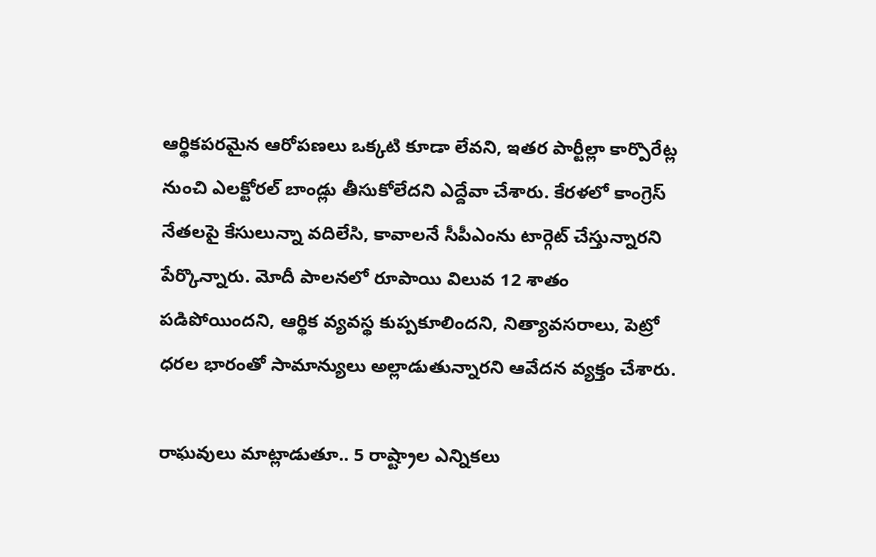ఆర్థికపరమైన ఆరోపణలు ఒక్కటి కూడా లేవని, ఇతర పార్టీల్లా కార్పొరేట్ల నుంచి ఎలక్టోరల్‌ బాండ్లు తీసుకోలేదని ఎద్దేవా చేశారు. కేరళలో కాంగ్రెస్‌ నేతలపై కేసులున్నా వదిలేసి, కావాలనే సీపీఎంను టార్గెట్‌ చేస్తున్నారని పేర్కొన్నారు. మోదీ పాలనలో రూపాయి విలువ 12 శాతం పడిపోయిందని, ఆర్థిక వ్యవస్థ కుప్పకూలిందని, నిత్యావసరాలు, పెట్రో ధరల భారంతో సామాన్యులు అల్లాడుతున్నారని ఆవేదన వ్యక్తం చేశారు.

రాఘవులు మాట్లాడుతూ.. 5 రాష్ట్రాల ఎన్నికలు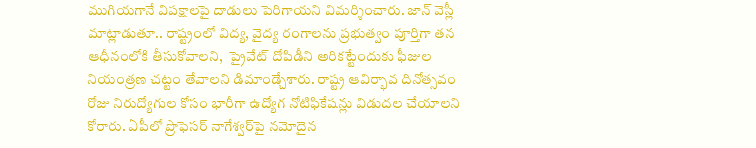ముగియగానే విపక్షాలపై దాడులు పెరిగాయని విమర్శించారు. జాన్‌ వెస్లీ మాట్లాడుతూ.. రాష్ట్రంలో విద్య, వైద్య రంగాలను ప్రభుత్వం పూర్తిగా తన ఆధీనంలోకి తీసుకోవాలని,  ప్రైవేట్‌ దోపిడీని అరికట్టేందుకు ఫీజుల నియంత్రణ చట్టం తేవాలని డిమాండ్చేశారు. రాష్ట్ర ఆవిర్భావ దినోత్సవం రోజు నిరుద్యోగుల కోసం భారీగా ఉద్యోగ నోటిఫికేషన్లు విడుదల చేయాలని కోరారు. ఏపీలో ప్రొఫెసర్‌ నాగేశ్వర్‌పై నమోదైన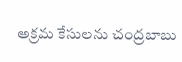అక్రమ కేసులను చంద్రబాబు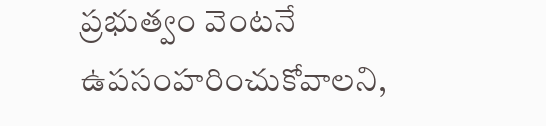ప్రభుత్వం వెంటనే ఉపసంహరించుకోవాలని,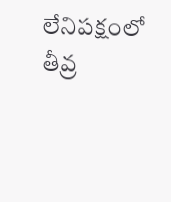లేనిపక్షంలో తీవ్ర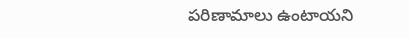పరిణామాలు ఉంటాయని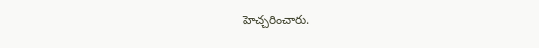హెచ్చరించారు.